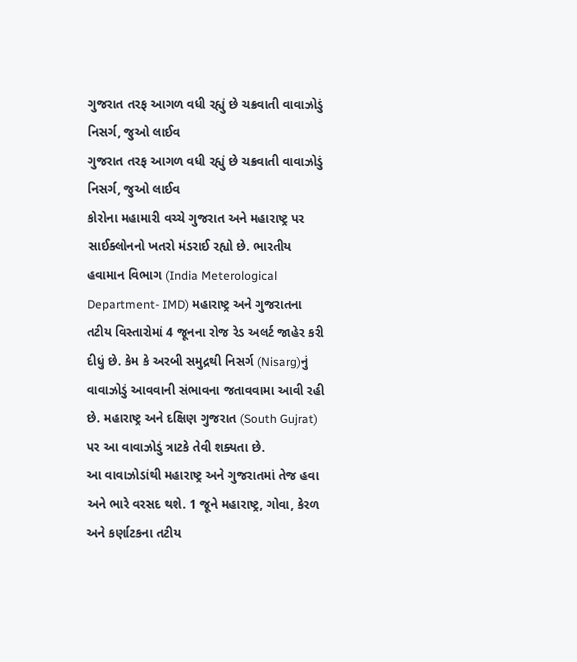ગુજરાત તરફ આગળ વધી રહ્યું છે ચક્રવાતી વાવાઝોડું નિસર્ગ, જુઓ લાઈવ
ગુજરાત તરફ આગળ વધી રહ્યું છે ચક્રવાતી વાવાઝોડું નિસર્ગ, જુઓ લાઈવ
કોરોના મહામારી વચ્ચે ગુજરાત અને મહારાષ્ટ્ર પર સાઈક્લોનનો ખતરો મંડરાઈ રહ્યો છે. ભારતીય હવામાન વિભાગ (India Meterological Department- IMD) મહારાષ્ટ્ર અને ગુજરાતના તટીય વિસ્તારોમાં 4 જૂનના રોજ રેડ અલર્ટ જાહેર કરી દીધું છે. કેમ કે અરબી સમુદ્રથી નિસર્ગ (Nisarg)નું વાવાઝોડું આવવાની સંભાવના જતાવવામા આવી રહી છે. મહારાષ્ટ્ર અને દક્ષિણ ગુજરાત (South Gujrat) પર આ વાવાઝોડું ત્રાટકે તેવી શક્યતા છે.
આ વાવાઝોડાંથી મહારાષ્ટ્ર અને ગુજરાતમાં તેજ હવા અને ભારે વરસદ થશે. 1 જૂને મહારાષ્ટ્ર, ગોવા, કેરળ અને કર્ણાટકના તટીય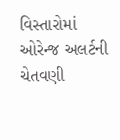વિસ્તારોમાં ઓરેન્જ અલર્ટની ચેતવણી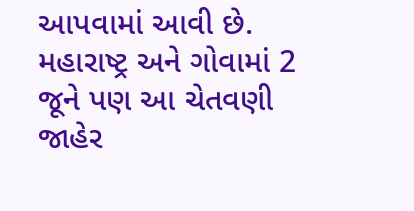આપવામાં આવી છે. મહારાષ્ટ્ર અને ગોવામાં 2 જૂને પણ આ ચેતવણી જાહેર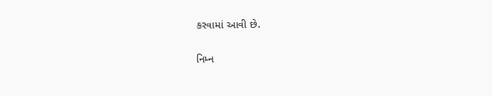કરવામાં આવી છે.

નિમ્ન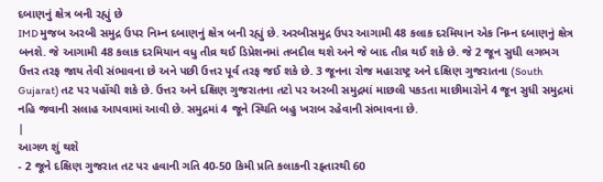દબાણનું ક્ષેત્ર બની રહ્યું છે
IMD મુજબ અરબી સમુદ્ર ઉપર નિમ્ન દબાણનું ક્ષેત્ર બની રહ્યું છે. અરબીસમુદ્ર ઉપર આગામી 48 કલાક દરમિયાન એક નિમ્ન દબાણનું ક્ષેત્ર બનશે. જે આગામી 48 કલાક દરમિયાન વધુ તીવ્ર થઈ ડિપ્રેશનમાં તબદીલ થશે અને જે બાદ તીવ્ર થઈ શકે છે. જે 2 જૂન સુધી લગભગ ઉત્તર તરફ જાય તેવી સંભાવના છે અને પછી ઉત્તર પૂર્વ તરફ જઈ શકે છે. 3 જૂનના રોજ મહારાષ્ટ્ર અને દક્ષિણ ગુજરાતના (South Gujarat) તટ પર પહોંચી શકે છે. ઉત્તર અને દક્ષિણ ગુજરાતના તટો પર અરબી સમુદ્રમાં માછલી પકડતા માછીમારોને 4 જૂન સુધી સમુદ્રમાં નહિ જવાની સલાહ આપવામાં આવી છે. સમુદ્રમાં 4 જૂને સ્થિતિ બહુ ખરાબ રહેવાની સંભાવના છે.
|
આગળ શું થશે
- 2 જૂને દક્ષિણ ગુજરાત તટ પર હવાની ગતિ 40-50 કિમી પ્રતિ કલાકની રફ્તારથી 60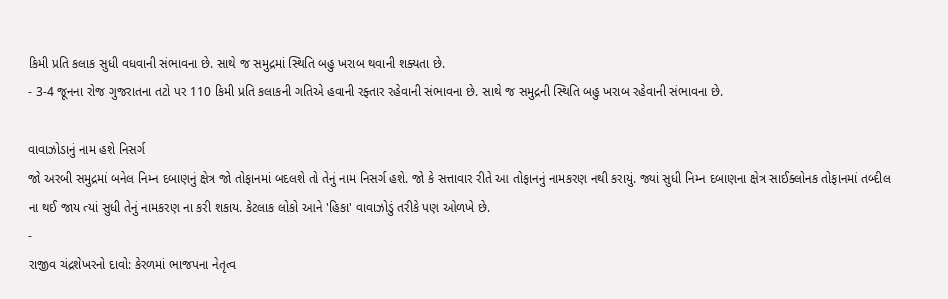કિમી પ્રતિ કલાક સુધી વધવાની સંભાવના છે. સાથે જ સમુદ્રમાં સ્થિતિ બહુ ખરાબ થવાની શક્યતા છે.
- 3-4 જૂનના રોજ ગુજરાતના તટો પર 110 કિમી પ્રતિ કલાકની ગતિએ હવાની રફ્તાર રહેવાની સંભાવના છે. સાથે જ સમુદ્રની સ્થિતિ બહુ ખરાબ રહેવાની સંભાવના છે.

વાવાઝોડાનું નામ હશે નિસર્ગ
જો અરબી સમુદ્રમાં બનેલ નિમ્ન દબાણનું ક્ષેત્ર જો તોફાનમાં બદલશે તો તેનું નામ નિસર્ગ હશે. જો કે સત્તાવાર રીતે આ તોફાનનું નામકરણ નથી કરાયું. જ્યાં સુધી નિમ્ન દબાણના ક્ષેત્ર સાઈક્લોનક તોફાનમાં તબ્દીલ ના થઈ જાય ત્યાં સુધી તેનું નામકરણ ના કરી શકાય. કેટલાક લોકો આને 'હિકા' વાવાઝોડું તરીકે પણ ઓળખે છે.
-
રાજીવ ચંદ્રશેખરનો દાવો: કેરળમાં ભાજપના નેતૃત્વ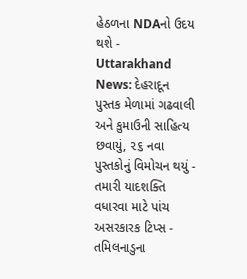હેઠળના NDAનો ઉદય થશે -
Uttarakhand News: દેહરાદૂન પુસ્તક મેળામાં ગઢવાલી અને કુમાઉની સાહિત્ય છવાયું, ૨૬ નવા પુસ્તકોનું વિમોચન થયું -
તમારી યાદશક્તિ વધારવા માટે પાંચ અસરકારક ટિપ્સ -
તમિલનાડુના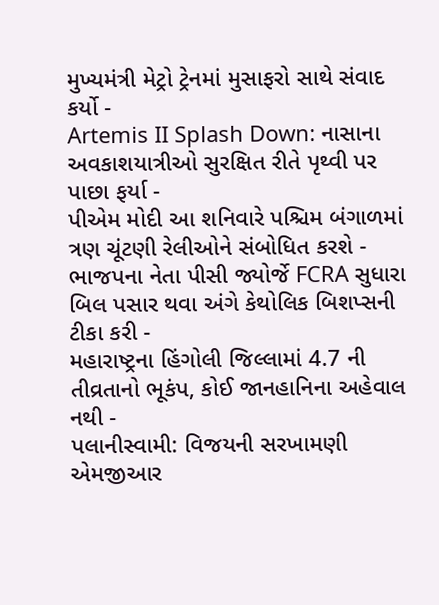મુખ્યમંત્રી મેટ્રો ટ્રેનમાં મુસાફરો સાથે સંવાદ કર્યો -
Artemis II Splash Down: નાસાના અવકાશયાત્રીઓ સુરક્ષિત રીતે પૃથ્વી પર પાછા ફર્યા -
પીએમ મોદી આ શનિવારે પશ્ચિમ બંગાળમાં ત્રણ ચૂંટણી રેલીઓને સંબોધિત કરશે -
ભાજપના નેતા પીસી જ્યોર્જે FCRA સુધારા બિલ પસાર થવા અંગે કેથોલિક બિશપ્સની ટીકા કરી -
મહારાષ્ટ્રના હિંગોલી જિલ્લામાં 4.7 ની તીવ્રતાનો ભૂકંપ, કોઈ જાનહાનિના અહેવાલ નથી -
પલાનીસ્વામી: વિજયની સરખામણી એમજીઆર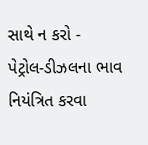સાથે ન કરો -
પેટ્રોલ-ડીઝલના ભાવ નિયંત્રિત કરવા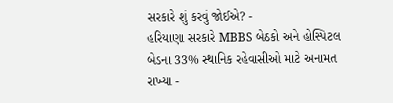સરકારે શું કરવું જોઈએ? -
હરિયાણા સરકારે MBBS બેઠકો અને હોસ્પિટલ બેડના 33% સ્થાનિક રહેવાસીઓ માટે અનામત રાખ્યા -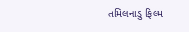તમિલનાડુ ફિલ્મ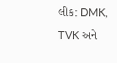લીક: DMK, TVK અને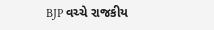BJP વચ્ચે રાજકીય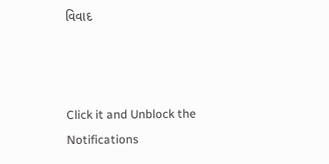વિવાદ



Click it and Unblock the Notifications